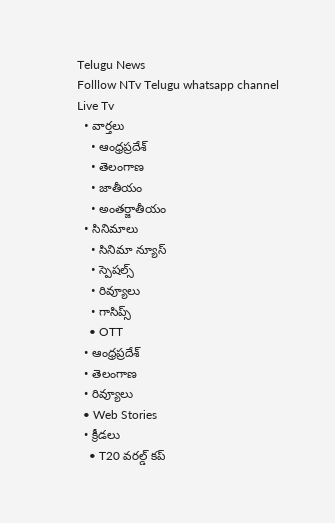Telugu News
Folllow NTv Telugu whatsapp channel Live Tv
  • వార్తలు
    • ఆంధ్రప్రదేశ్
    • తెలంగాణ
    • జాతీయం
    • అంతర్జాతీయం
  • సినిమాలు
    • సినిమా న్యూస్
    • స్పెషల్స్
    • రివ్యూలు
    • గాసిప్స్
    • OTT
  • ఆంధ్రప్రదేశ్
  • తెలంగాణ
  • రివ్యూలు
  • Web Stories
  • క్రీడలు
    • T20 వరల్డ్ కప్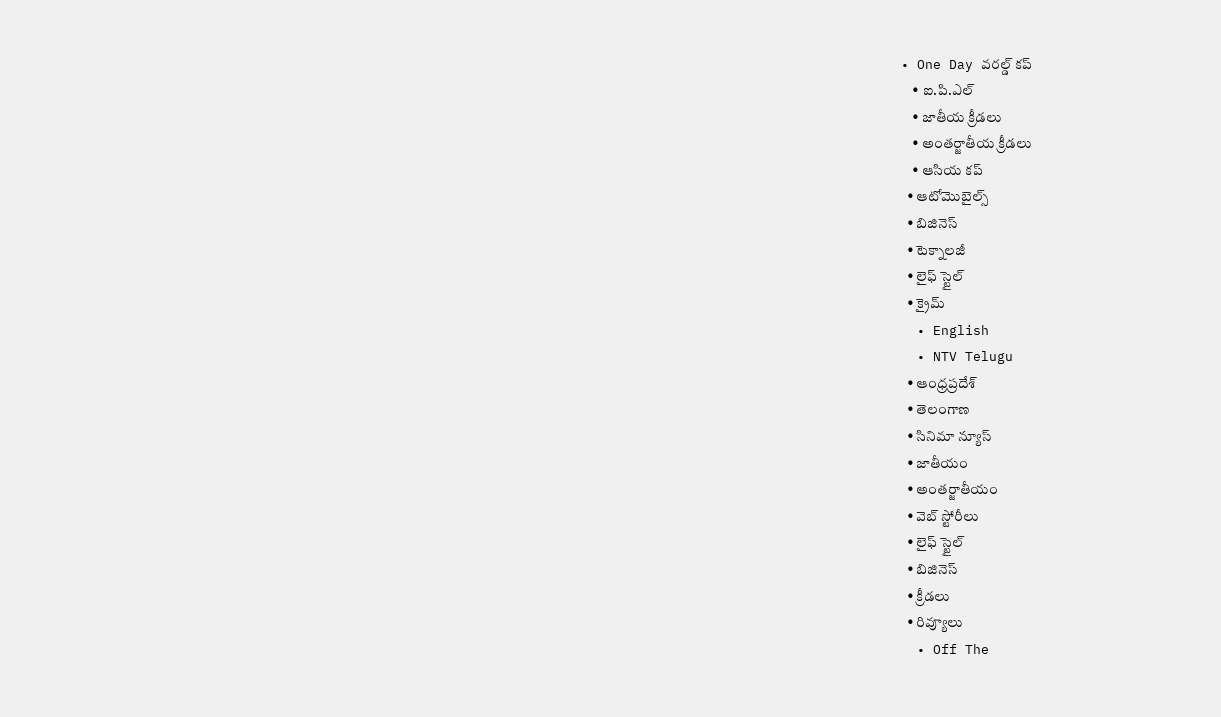• One Day వరల్డ్ కప్
    • ఐ.పి.ఎల్
    • జాతీయ క్రీడలు
    • అంతర్జాతీయ క్రీడలు
    • ఆసియ కప్
  • ఆటోమొబైల్స్
  • బిజినెస్‌
  • టెక్నాలజీ
  • లైఫ్ స్టైల్
  • క్రైమ్
  • English
  • NTV Telugu
  • ఆంధ్రప్రదేశ్
  • తెలంగాణ
  • సినిమా న్యూస్
  • జాతీయం
  • అంతర్జాతీయం
  • వెబ్ స్టోరీలు
  • లైఫ్ స్టైల్
  • బిజినెస్‌
  • క్రీడలు
  • రివ్యూలు
  • Off The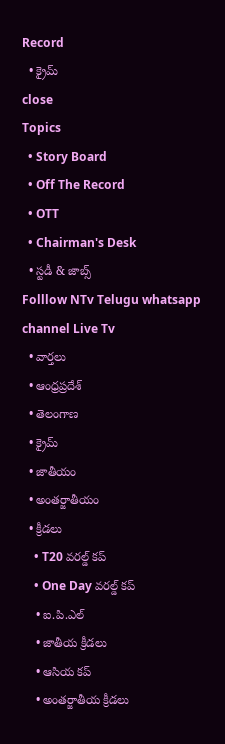Record
  • క్రైమ్
close
Topics
  • Story Board
  • Off The Record
  • OTT
  • Chairman's Desk
  • స్టడీ & జాబ్స్
Folllow NTv Telugu whatsapp channel Live Tv
  • వార్తలు
  • ఆంధ్రప్రదేశ్
  • తెలంగాణ
  • క్రైమ్
  • జాతీయం
  • అంతర్జాతీయం
  • క్రీడలు
    • T20 వరల్డ్ కప్
    • One Day వరల్డ్ కప్
    • ఐ.పి.ఎల్
    • జాతీయ క్రీడలు
    • ఆసియ కప్
    • అంతర్జాతీయ క్రీడలు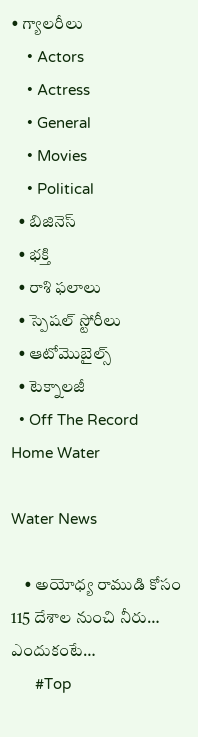• గ్యాలరీలు
    • Actors
    • Actress
    • General
    • Movies
    • Political
  • బిజినెస్‌
  • భక్తి
  • రాశి ఫలాలు
  • స్పెషల్‌ స్టోరీలు
  • ఆటోమొబైల్స్
  • టెక్నాలజీ
  • Off The Record
Home Water

Water News

    • అయోధ్య రాముడి కోసం 115 దేశాల నుంచి నీరు… ఎందుకంటే…
      #Top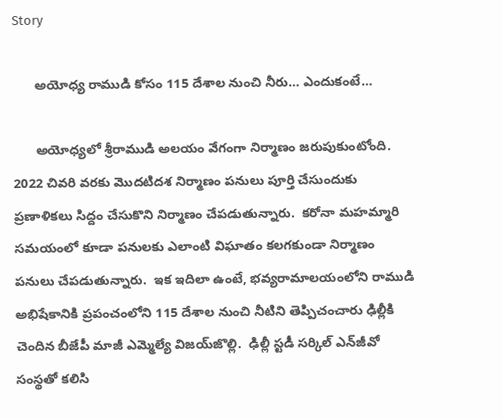Story

      అయోధ్య రాముడి కోసం 115 దేశాల నుంచి నీరు… ఎందుకంటే…

      అయోధ్య‌లో శ్రీరాముడి అల‌యం వేగంగా నిర్మాణం జ‌రుపుకుంటోంది. 2022 చివ‌రి వ‌ర‌కు మొద‌టిద‌శ నిర్మాణం ప‌నులు పూర్తి చేసుందుకు ప్ర‌ణాళిక‌లు సిద్దం చేసుకొని నిర్మాణం చేప‌డుతున్నారు.  క‌రోనా మ‌హమ్మారి స‌మ‌యంలో కూడా ప‌నులకు ఎలాంటి విఘాతం క‌లగ‌కుండా నిర్మాణం పనులు చేప‌డుతున్నారు.  ఇక ఇదిలా ఉంటే, భ‌వ్య‌రామాల‌యంలోని రాముడి అభిషేకానికి ప్ర‌పంచంలోని 115 దేశాల నుంచి నీటిని తెప్పిచంచారు ఢిల్లీకి చెందిన బీజేపీ మాజీ ఎమ్మెల్యే విజ‌య్‌జొల్లి.  ఢిల్లీ స్ట‌డీ స‌ర్కిల్ ఎన్‌జీవో సంస్థ‌తో క‌లిసి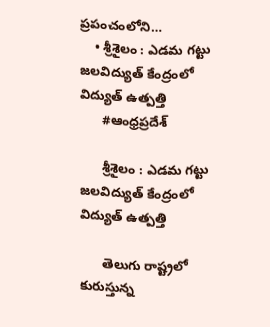ప్రపంచంలోని…
    • శ్రీశైలం : ఎడమ గట్టు జలవిద్యుత్ కేంద్రంలో విద్యుత్ ఉత్పత్తి
      #ఆంధ్రప్రదేశ్

      శ్రీశైలం : ఎడమ గట్టు జలవిద్యుత్ కేంద్రంలో విద్యుత్ ఉత్పత్తి

      తెలుగు రాష్ట్రలో కురుస్తున్న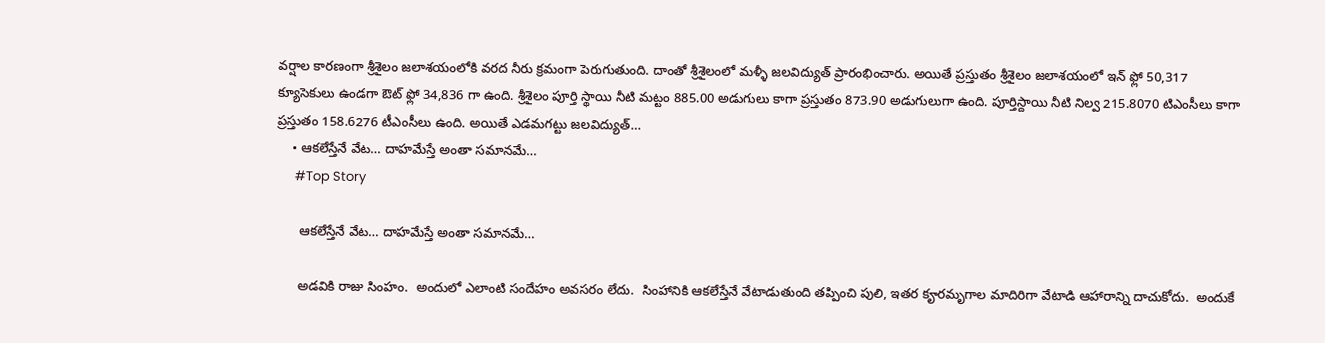వర్షాల కారణంగా శ్రీశైలం జలాశయంలోకి వరద నీరు క్రమంగా పెరుగుతుంది. దాంతో శ్రీశైలంలో మళ్ళీ జలవిద్యుత్ ప్రారంభించారు. అయితే ప్రస్తుతం శ్రీశైలం జలాశయంలో ఇన్ ఫ్లో 50,317 క్యూసెకులు ఉండగా ఔట్ ఫ్లో 34,836 గా ఉంది. శ్రీశైలం పూర్తి స్థాయి నీటి మట్టం 885.00 అడుగులు కాగా ప్రస్తుతం 873.90 అడుగులుగా ఉంది. పూర్తిస్దాయి నీటి నిల్వ 215.8070 టిఎంసీలు కాగా ప్రస్తుతం 158.6276 టీఎంసీలు ఉంది. అయితే ఎడమగట్టు జలవిద్యుత్…
    • ఆక‌లేస్తేనే వేట… దాహ‌మేస్తే అంతా సమానమే…
      #Top Story

      ఆక‌లేస్తేనే వేట… దాహ‌మేస్తే అంతా సమానమే…

      అడవికి రాజు సింహం.  అందులో ఎలాంటి సందేహం అవ‌స‌రం లేదు.  సింహానికి ఆక‌లేస్తేనే వేటాడుతుంది త‌ప్పించి పులి, ఇత‌ర కౄర‌మృగాల మాదిరిగా వేటాడి ఆహారాన్ని దాచుకోదు.  అందుకే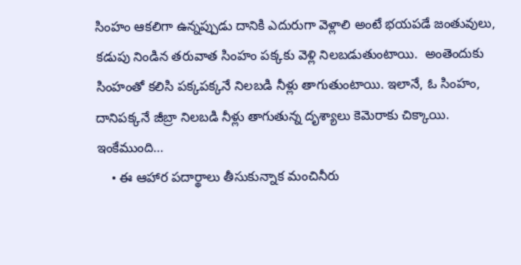సింహం ఆక‌లిగా ఉన్న‌ప్పుడు దానికి ఎదురుగా వెళ్లాలి అంటే భ‌య‌ప‌డే జంతువులు, క‌డుపు నిండిన త‌రువాత సింహం ప‌క్క‌కు వెళ్లి నిల‌బ‌డుతుంటాయి.  అంతెందుకు సింహంతో క‌లిసి ప‌క్క‌పక్క‌నే నిల‌బ‌డి నీళ్లు తాగుతుంటాయి. ఇలానే, ఓ సింహం, దానిపక్క‌నే జీబ్రా నిల‌బ‌డి నీళ్లు తాగుతున్న దృశ్యాలు కెమెరాకు చిక్కాయి.  ఇంకేముంది…
    • ఈ ఆహార పదార్థాలు తీసుకున్నాక మంచినీరు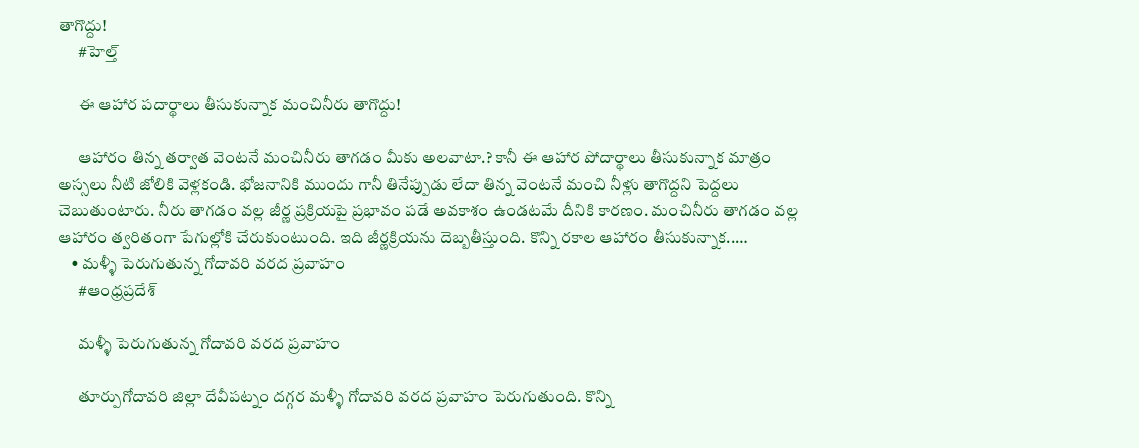తాగొద్దు!
      #హెల్త్

      ఈ ఆహార పదార్థాలు తీసుకున్నాక మంచినీరు తాగొద్దు!

      ఆహారం తిన్న తర్వాత వెంటనే మంచినీరు తాగడం మీకు అలవాటా.? కానీ ఈ ఆహార పోదార్థాలు తీసుకున్నాక మాత్రం అస్సలు నీటి జోలికి వెళ్లకండి. భోజనానికి ముందు గానీ తినేప్పుడు లేదా తిన్న వెంటనే మంచి నీళ్లు తాగొద్దని పెద్దలు చెబుతుంటారు. నీరు తాగడం వల్ల జీర్ణ ప్రక్రియపై ప్రభావం పడే అవకాశం ఉండటమే దీనికి కారణం. మంచినీరు తాగడం వల్ల ఆహారం త్వరితంగా పేగుల్లోకి చేరుకుంటుంది. ఇది జీర్ణక్రియను దెబ్బతీస్తుంది. కొన్ని రకాల ఆహారం తీసుకున్నాక..…
    • మళ్ళీ పెరుగుతున్న గోదావరి వరద ప్రవాహం
      #ఆంధ్రప్రదేశ్

      మళ్ళీ పెరుగుతున్న గోదావరి వరద ప్రవాహం

      తూర్పుగోదావరి జిల్లా దేవీపట్నం దగ్గర మళ్ళీ గోదావరి వరద ప్రవాహం పెరుగుతుంది. కొన్ని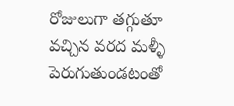రోజులుగా తగ్గుతూ వచ్చిన వరద మళ్ళీ పెరుగుతుండటంతో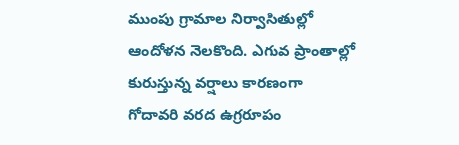ముంపు గ్రామాల నిర్వాసితుల్లో ఆందోళన నెలకొంది. ఎగువ ప్రాంతాల్లో కురుస్తున్న వర్షాలు కారణంగా గోదావరి వరద ఉగ్రరూపం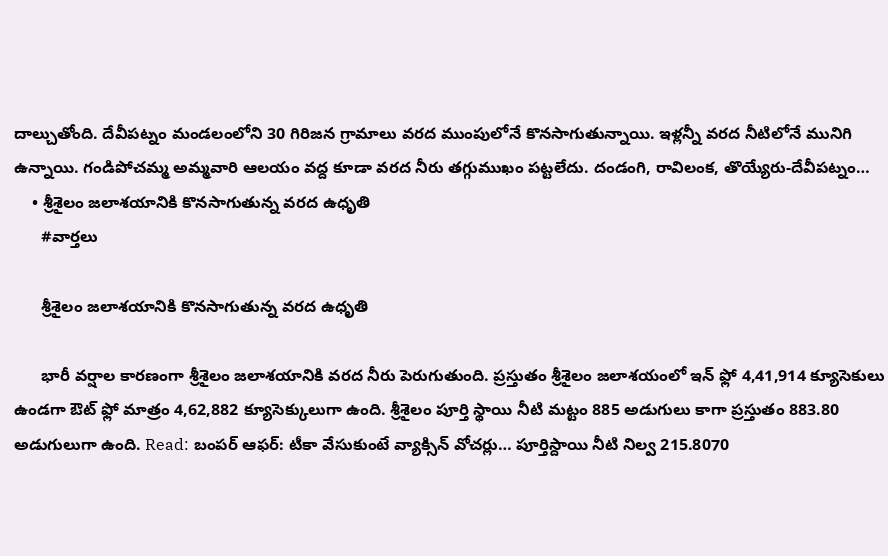దాల్చుతోంది. దేవీపట్నం మండలంలోని 30 గిరిజన గ్రామాలు వరద ముంపులోనే కొనసాగుతున్నాయి. ఇళ్లన్నీ వరద నీటిలోనే మునిగి ఉన్నాయి. గండిపోచమ్మ అమ్మవారి ఆలయం వద్ద కూడా వరద నీరు తగ్గుముఖం పట్టలేదు. దండంగి, రావిలంక, తొయ్యేరు-దేవీపట్నం…
    • శ్రీశైలం జలాశయానికి కొనసాగుతున్న వరద ఉధృతి
      #వార్తలు

      శ్రీశైలం జలాశయానికి కొనసాగుతున్న వరద ఉధృతి

      భారీ వర్షాల కారణంగా శ్రీశైలం జలాశయానికి వరద నీరు పెరుగుతుంది. ప్రస్తుతం శ్రీశైలం జలాశయంలో ఇన్ ఫ్లో 4,41,914 క్యూసెకులు ఉండగా ఔట్ ఫ్లో మాత్రం 4,62,882 క్యూసెక్కులుగా ఉంది. శ్రీశైలం పూర్తి స్థాయి నీటి మట్టం 885 అడుగులు కాగా ప్రస్తుతం 883.80 అడుగులుగా ఉంది. Read: బంపర్ ఆఫర్: టీకా వేసుకుంటే వ్యాక్సిన్ వోచర్లు… పూర్తిస్దాయి నీటి నిల్వ 215.8070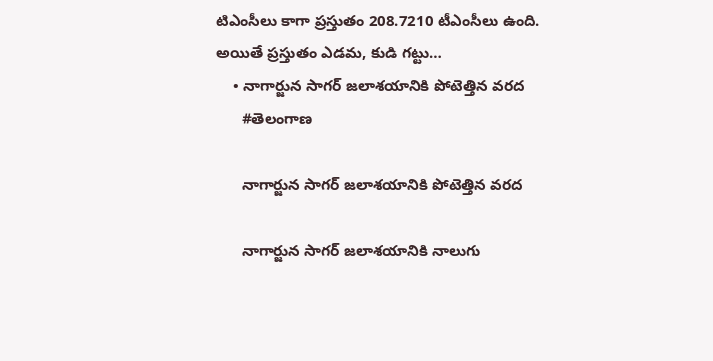టిఎంసీలు కాగా ప్రస్తుతం 208.7210 టీఎంసీలు ఉంది. అయితే ప్రస్తుతం ఎడమ, కుడి గట్టు…
    • నాగార్జున సాగర్ జలాశయానికి పోటెత్తిన వరద
      #తెలంగాణ

      నాగార్జున సాగర్ జలాశయానికి పోటెత్తిన వరద

      నాగార్జున సాగర్ జలాశయానికి నాలుగు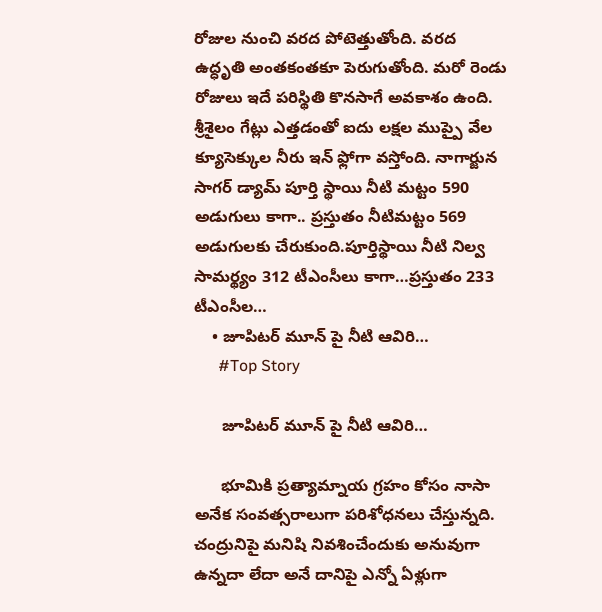రోజుల నుంచి వరద పోటెత్తుతోంది. వరద ఉద్ధృతి అంతకంతకూ పెరుగుతోంది. మరో రెండు రోజులు ఇదే పరిస్థితి కొనసాగే అవకాశం ఉంది. శ్రీశైలం గేట్లు ఎత్తడంతో ఐదు లక్షల ముప్పై వేల క్యూసెక్కుల నీరు ఇన్ ఫ్లోగా వస్తోంది. నాగార్జున సాగర్ డ్యామ్ పూర్తి స్థాయి నీటి మట్టం 590 అడుగులు కాగా.. ప్రస్తుతం నీటిమట్టం 569 అడుగులకు చేరుకుంది.పూర్తిస్థాయి నీటి నిల్వ సామర్థ్యం 312 టీఎంసీలు కాగా…ప్రస్తుతం 233 టీఎంసీల…
    • జూపిటర్ మూన్ పై నీటి ఆవిరి…
      #Top Story

      జూపిటర్ మూన్ పై నీటి ఆవిరి…

      భూమికి ప్ర‌త్యామ్నాయ గ్ర‌హం కోసం నాసా అనేక సంవ‌త్సరాలుగా ప‌రిశోధ‌న‌లు చేస్తున్న‌ది.  చంద్రునిపై మ‌నిషి నివ‌శించేందుకు అనువుగా ఉన్న‌దా లేదా అనే దానిపై ఎన్నో ఏళ్లుగా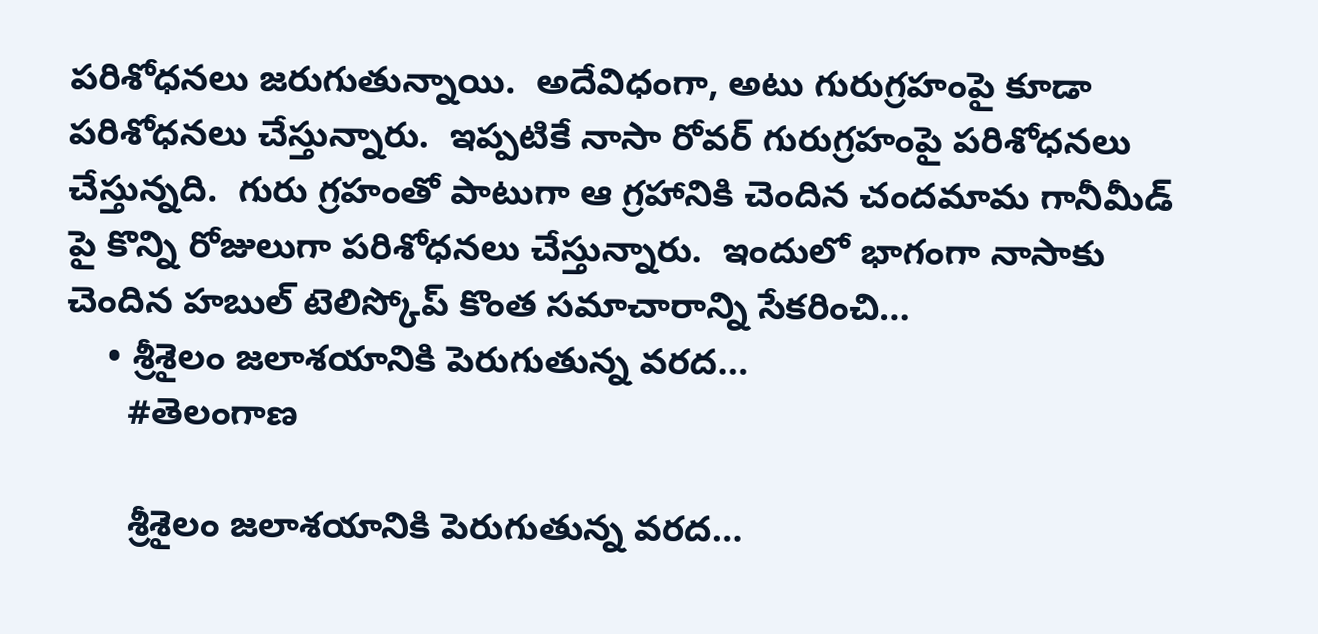ప‌రిశోధ‌న‌లు జ‌రుగుతున్నాయి.  అదేవిధంగా, అటు గురుగ్ర‌హంపై కూడా ప‌రిశోధ‌న‌లు చేస్తున్నారు.  ఇప్ప‌టికే నాసా రోవ‌ర్ గురుగ్ర‌హంపై ప‌రిశోధ‌న‌లు చేస్తున్న‌ది.  గురు గ్ర‌హంతో పాటుగా ఆ గ్ర‌హానికి చెందిన చంద‌మామ గానీమీడ్ పై కొన్ని రోజులుగా ప‌రిశోధ‌న‌లు చేస్తున్నారు.  ఇందులో భాగంగా నాసాకు చెందిన హ‌బుల్ టెలిస్కోప్ కొంత స‌మాచారాన్ని సేకరించి…
    • శ్రీశైలం జలాశయానికి పెరుగుతున్న వరద…
      #తెలంగాణ

      శ్రీశైలం జలాశయానికి పెరుగుతున్న వరద…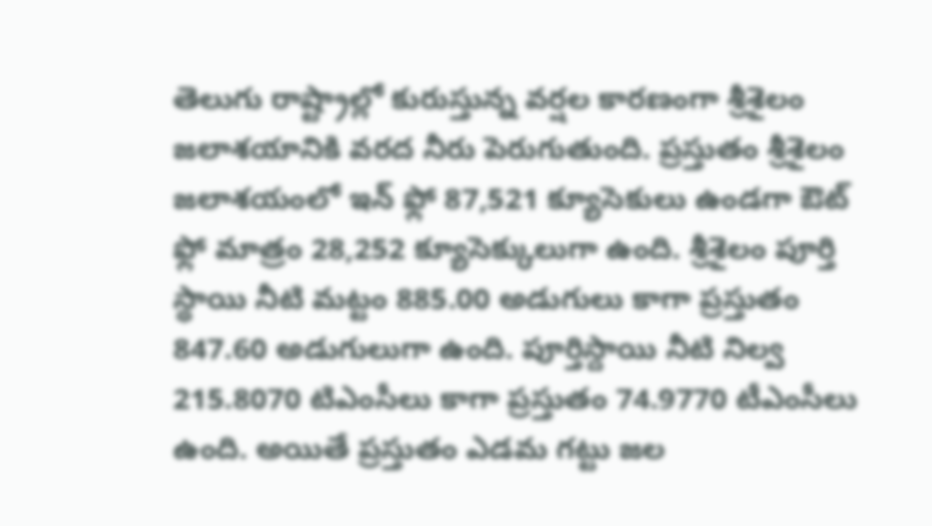తెలుగు రాష్ట్రాల్లో కురుస్తున్న వర్షల కారణంగా శ్రీశైలం జలాశయానికి వరద నీరు పెరుగుతుంది. ప్రస్తుతం శ్రీశైలం జలాశయంలో ఇన్ ఫ్లో 87,521 క్యూసెకులు ఉండగా ఔట్ ఫ్లో మాత్రం 28,252 క్యూసెక్కులుగా ఉంది. శ్రీశైలం పూర్తి స్థాయి నీటి మట్టం 885.00 అడుగులు కాగా ప్రస్తుతం 847.60 అడుగులుగా ఉంది. పూర్తిస్దాయి నీటి నిల్వ 215.8070 టిఎంసీలు కాగా ప్రస్తుతం 74.9770 టీఎంసీలు ఉంది. అయితే ప్రస్తుతం ఎడమ గట్టు జల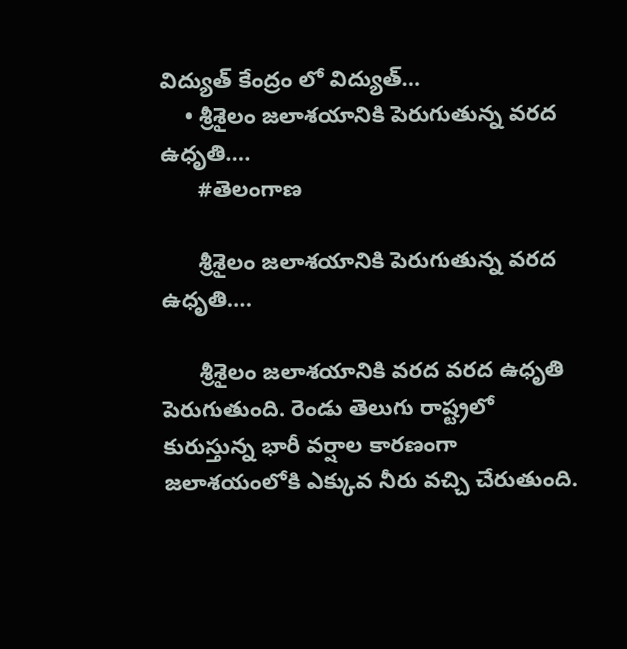విద్యుత్ కేంద్రం లో విద్యుత్…
    • శ్రీశైలం జలాశయానికి పెరుగుతున్న వరద ఉధృతి….
      #తెలంగాణ

      శ్రీశైలం జలాశయానికి పెరుగుతున్న వరద ఉధృతి….

      శ్రీశైలం జలాశయానికి వరద వరద ఉధృతి పెరుగుతుంది. రెండు తెలుగు రాష్ట్రలో కురుస్తున్న భారీ వర్షాల కారణంగా జలాశయంలోకి ఎక్కువ నీరు వచ్చి చేరుతుంది.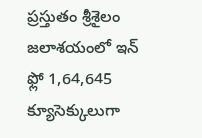ప్రస్తుతం శ్రీశైలం జలాశయంలో ఇన్ ఫ్లో 1,64,645 క్యూసెక్కులుగా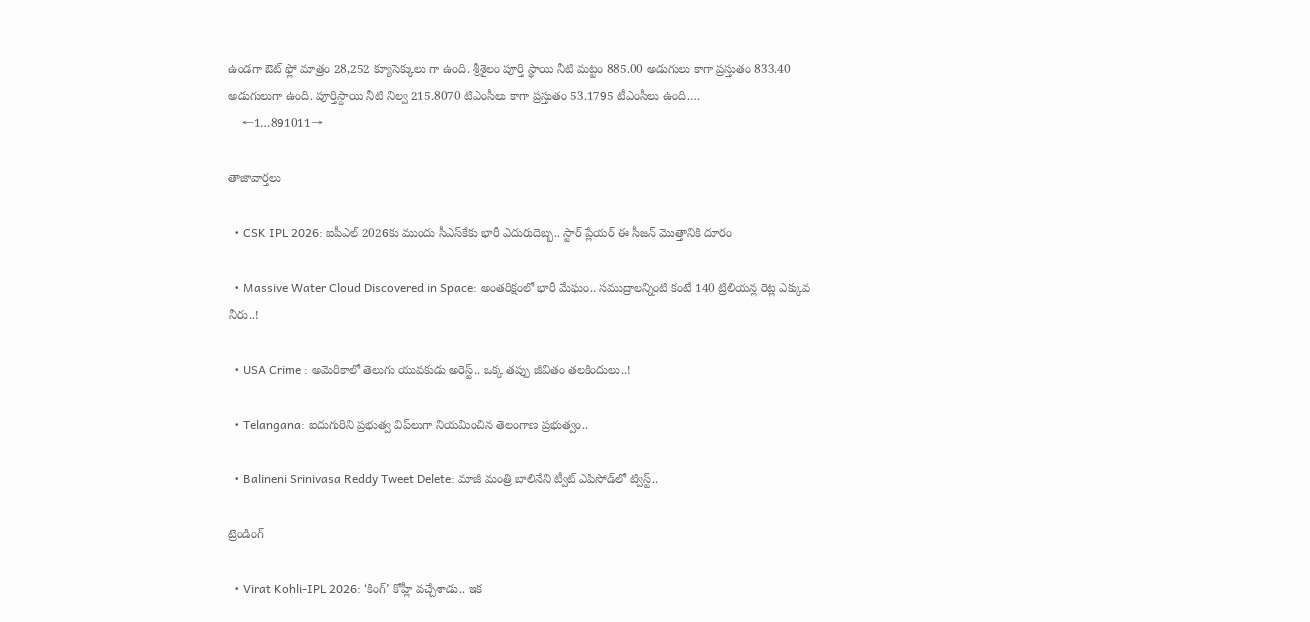ఉండగా ఔట్ ఫ్లో మాత్రం 28,252 క్యూసెక్కులు గా ఉంది. శ్రీశైలం పూర్తి స్థాయి నీటి మట్టం 885.00 అడుగులు కాగా ప్రస్తుతం 833.40 అడుగులుగా ఉంది. పూర్తిస్దాయి నీటి నిల్వ 215.8070 టిఎంసీలు కాగా ప్రస్తుతం 53.1795 టీఎంసీలు ఉంది.…
    ←1…891011→

తాజావార్తలు

  • CSK IPL 2026: ఐపీఎల్ 2026కు ముందు సీఎస్‌కేకు భారీ ఎదురుదెబ్బ.. స్టార్ ప్లేయర్ ఈ సీజన్ మొత్తానికి దూరం

  • Massive Water Cloud Discovered in Space: అంతరిక్షంలో భారీ మేఘం.. సముద్రాలన్నింటి కంటే 140 ట్రిలియన్ల రెట్ల ఎక్కువ నీరు..!

  • USA Crime : అమెరికాలో తెలుగు యువకుడు అరెస్ట్.. ఒక్క తప్పు జీవితం తలకిందులు..!

  • Telangana: ఐదుగురిని ప్రభుత్వ విప్‌లుగా నియమించిన తెలంగాణ ప్రభుత్వం..

  • Balineni Srinivasa Reddy Tweet Delete: మాజీ మంత్రి బాలినేని ట్వీట్ ఎపిసోడ్‌లో ట్విస్ట్..

ట్రెండింగ్‌

  • Virat Kohli-IPL 2026: ‘కింగ్’ కోహ్లీ వచ్చేశాడు.. ఇక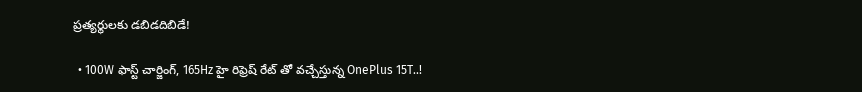ప్రత్యర్థులకు డబిడదిబిడే!

  • 100W ఫాస్ట్ చార్జింగ్, 165Hz హై రిఫ్రెష్ రేట్ తో వచ్చేస్తున్న OnePlus 15T..!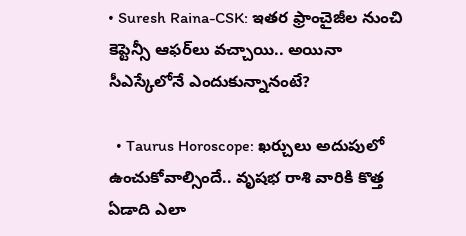• Suresh Raina-CSK: ఇతర ఫ్రాంచైజీల నుంచి కెప్టెన్సీ ఆఫర్‌లు వచ్చాయి.. అయినా సీఎస్కేలోనే ఎందుకున్నానంటే?

  • Taurus Horoscope: ఖర్చులు అదుపులో ఉంచుకోవాల్సిందే.. వృషభ రాశి వారికి కొత్త ఏడాది ఎలా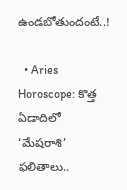ఉండబోతుందంటే..!

  • Aries Horoscope: కొత్త ఏడాదిలో ‘మేషరాశి’ ఫలితాలు..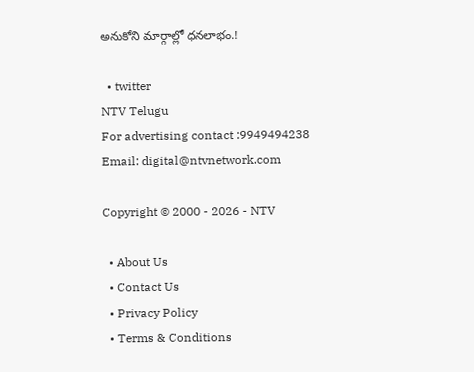అనుకోని మార్గాల్లో ధనలాభం.!

  • twitter
NTV Telugu
For advertising contact :9949494238
Email: digital@ntvnetwork.com

Copyright © 2000 - 2026 - NTV

  • About Us
  • Contact Us
  • Privacy Policy
  • Terms & Conditions